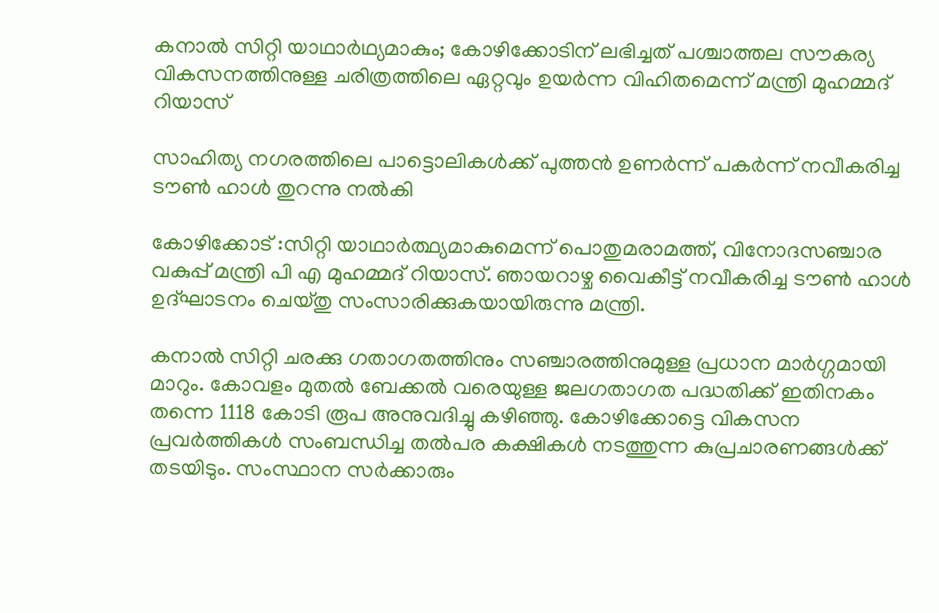കനാൽ സിറ്റി യാഥാർഥ്യമാകും; കോഴിക്കോടിന് ലഭിച്ചത് പശ്ചാത്തല സൗകര്യ വികസനത്തിനുള്ള ചരിത്രത്തിലെ ഏറ്റവും ഉയർന്ന വിഹിതമെന്ന് മന്ത്രി മുഹമ്മദ് റിയാസ്

സാഹിത്യ നഗരത്തിലെ പാട്ടൊലികൾക്ക് പുത്തൻ ഉണർന്ന് പകർന്ന് നവീകരിച്ച ടൗൺ ഹാൾ തുറന്നു നൽകി

കോഴിക്കോട് :സിറ്റി യാഥാർത്ഥ്യമാകുമെന്ന് പൊതുമരാമത്ത്, വിനോദസഞ്ചാര വകുപ്പ് മന്ത്രി പി എ മുഹമ്മദ് റിയാസ്. ഞായറാഴ്ച വൈകീട്ട് നവീകരിച്ച ടൗൺ ഹാൾ ഉദ്ഘാടനം ചെയ്തു സംസാരിക്കുകയായിരുന്നു മന്ത്രി.

കനാൽ സിറ്റി ചരക്കു ഗതാഗതത്തിനും സഞ്ചാരത്തിനുമുള്ള പ്രധാന മാർഗ്ഗമായി മാറും. കോവളം മുതൽ ബേക്കൽ വരെയുള്ള ജലഗതാഗത പദ്ധതിക്ക് ഇതിനകം തന്നെ 1118 കോടി രൂപ അനുവദിച്ചു കഴിഞ്ഞു. കോഴിക്കോട്ടെ വികസന പ്രവർത്തികൾ സംബന്ധിച്ച തൽപര കക്ഷികൾ നടത്തുന്ന കുപ്രചാരണങ്ങൾക്ക് തടയിടും. സംസ്ഥാന സർക്കാരും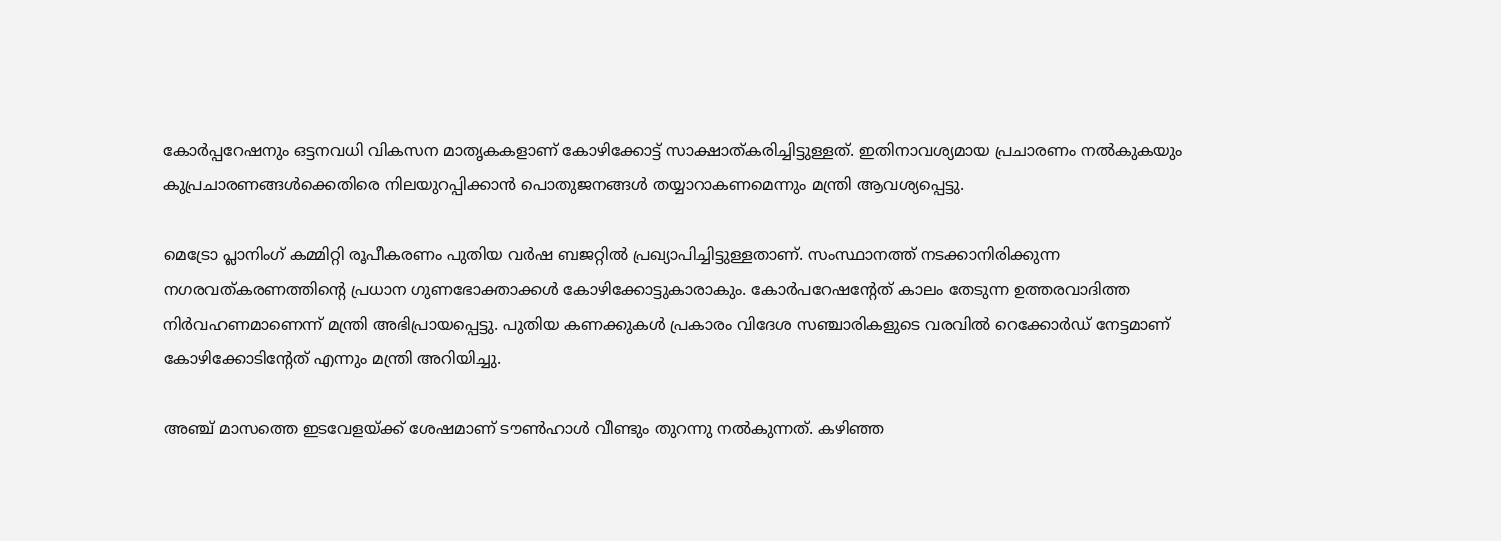കോർപ്പറേഷനും ഒട്ടനവധി വികസന മാതൃകകളാണ് കോഴിക്കോട്ട് സാക്ഷാത്കരിച്ചിട്ടുള്ളത്. ഇതിനാവശ്യമായ പ്രചാരണം നൽകുകയും കുപ്രചാരണങ്ങൾക്കെതിരെ നിലയുറപ്പിക്കാൻ പൊതുജനങ്ങൾ തയ്യാറാകണമെന്നും മന്ത്രി ആവശ്യപ്പെട്ടു.

മെട്രോ പ്ലാനിംഗ് കമ്മിറ്റി രൂപീകരണം പുതിയ വർഷ ബജറ്റിൽ പ്രഖ്യാപിച്ചിട്ടുള്ളതാണ്. സംസ്ഥാനത്ത് നടക്കാനിരിക്കുന്ന നഗരവത്കരണത്തിൻ്റെ പ്രധാന ഗുണഭോക്താക്കൾ കോഴിക്കോട്ടുകാരാകും. കോർപറേഷൻ്റേത് കാലം തേടുന്ന ഉത്തരവാദിത്ത നിർവഹണമാണെന്ന് മന്ത്രി അഭിപ്രായപ്പെട്ടു. പുതിയ കണക്കുകൾ പ്രകാരം വിദേശ സഞ്ചാരികളുടെ വരവിൽ റെക്കോർഡ് നേട്ടമാണ് കോഴിക്കോടിൻ്റേത് എന്നും മന്ത്രി അറിയിച്ചു.

അഞ്ച് മാസത്തെ ഇടവേളയ്ക്ക് ശേഷമാണ് ടൗൺഹാൾ വീണ്ടും തുറന്നു നൽകുന്നത്. കഴിഞ്ഞ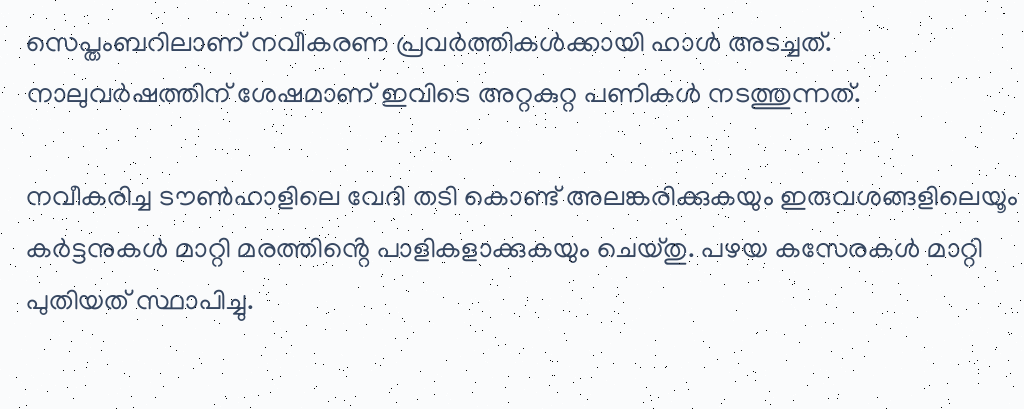സെപ്തംബറിലാണ് നവീകരണ പ്രവർത്തികൾക്കായി ഹാൾ അടച്ചത്. നാലുവർഷത്തിന് ശേഷമാണ് ഇവിടെ അറ്റകുറ്റ പണികൾ നടത്തുന്നത്.

നവീകരിച്ച ടൗൺഹാളിലെ വേദി തടി കൊണ്ട് അലങ്കരിക്കുകയും ഇരുവശങ്ങളിലെയൂം കർട്ടനുകൾ മാറ്റി മരത്തിൻ്റെ പാളികളാക്കുകയും ചെയ്തു. പഴയ കസേരകൾ മാറ്റി പുതിയത് സ്ഥാപിച്ചു.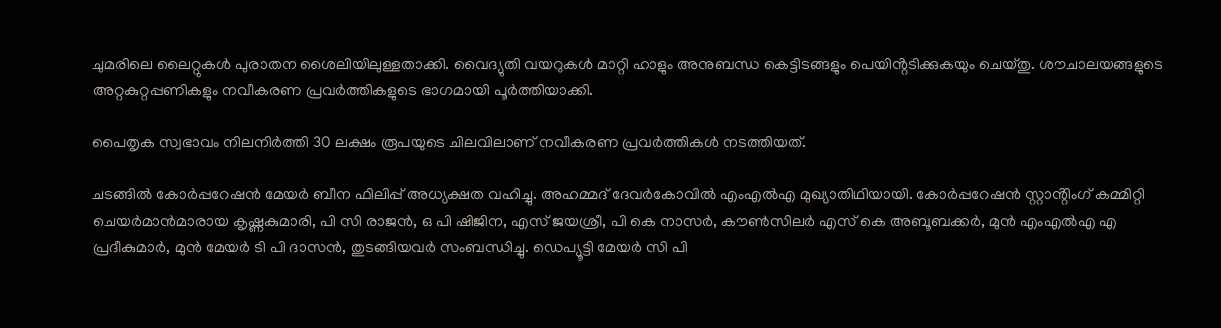ചുമരിലെ ലൈറ്റുകൾ പുരാതന ശൈലിയിലുള്ളതാക്കി. വൈദ്യുതി വയറുകൾ മാറ്റി ഹാളും അനുബന്ധ കെട്ടിടങ്ങളും പെയിൻ്റടിക്കുകയും ചെയ്തു. ശൗചാലയങ്ങളുടെ അറ്റകുറ്റപ്പണികളും നവീകരണ പ്രവർത്തികളുടെ ഭാഗമായി പൂർത്തിയാക്കി.

പൈതൃക സ്വഭാവം നിലനിർത്തി 30 ലക്ഷം രൂപയുടെ ചിലവിലാണ് നവീകരണ പ്രവർത്തികൾ നടത്തിയത്.

ചടങ്ങിൽ കോർപ്പറേഷൻ മേയർ ബീന ഫിലിപ്പ് അധ്യക്ഷത വഹിച്ചു. അഹമ്മദ് ദേവർകോവിൽ എംഎൽഎ മുഖ്യാതിഥിയായി. കോർപ്പറേഷൻ സ്റ്റാൻ്റിംഗ് കമ്മിറ്റി ചെയർമാൻമാരായ കൃഷ്ണകുമാരി, പി സി രാജൻ, ഒ പി ഷിജിന, എസ് ജയശ്രീ, പി കെ നാസർ, കൗൺസിലർ എസ്‌ കെ അബൂബക്കർ, മുൻ എംഎൽഎ എ പ്രദീകുമാർ, മുൻ മേയർ ടി പി ദാസൻ, തുടങ്ങിയവർ സംബന്ധിച്ചു. ഡെപ്യൂട്ടി മേയർ സി പി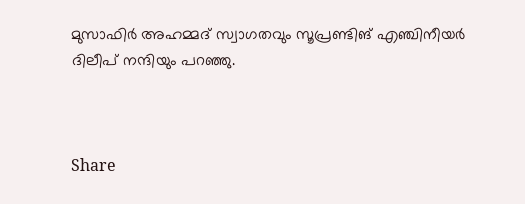മുസാഫിർ അഹമ്മദ് സ്വാഗതവും സൂപ്രണ്ടിങ് എഞ്ചിനീയർ ദിലീപ് നന്ദിയും പറഞ്ഞു.



Share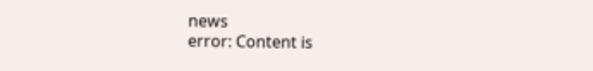news
error: Content is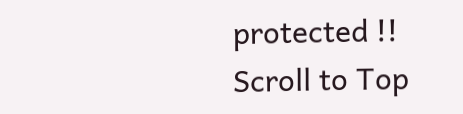protected !!
Scroll to Top